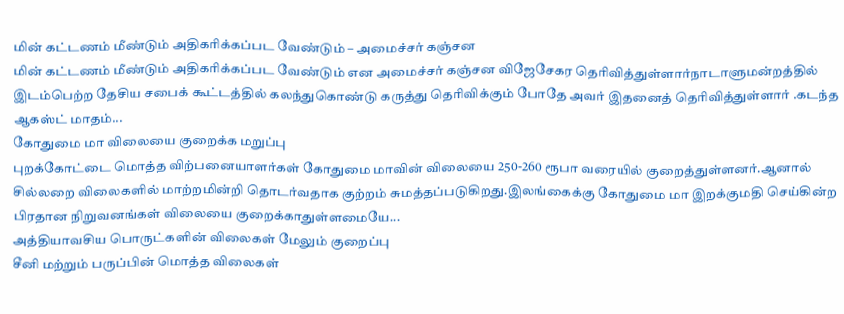மின் கட்டணம் மீண்டும் அதிகரிக்கப்பட வேண்டும் – அமைச்சர் கஞ்சன
மின் கட்டணம் மீண்டும் அதிகரிக்கப்பட வேண்டும் என அமைச்சர் கஞ்சன விஜேசேகர தெரிவித்துள்ளார்நாடாளுமன்றத்தில் இடம்பெற்ற தேசிய சபைக் கூட்டத்தில் கலந்துகொண்டு கருத்து தெரிவிக்கும் போதே அவர் இதனைத் தெரிவித்துள்ளார் .கடந்த ஆகஸ்ட் மாதம்...
கோதுமை மா விலையை குறைக்க மறுப்பு
புறக்கோட்டை மொத்த விற்பனையாளர்கள் கோதுமை மாவின் விலையை 250-260 ரூபா வரையில் குறைத்துள்ளனர்.ஆனால் சில்லறை விலைகளில் மாற்றமின்றி தொடர்வதாக குற்றம் சுமத்தப்படுகிறது.இலங்கைக்கு கோதுமை மா இறக்குமதி செய்கின்ற பிரதான நிறுவனங்கள் விலையை குறைக்காதுள்ளமையே...
அத்தியாவசிய பொருட்களின் விலைகள் மேலும் குறைப்பு
சீனி மற்றும் பருப்பின் மொத்த விலைகள்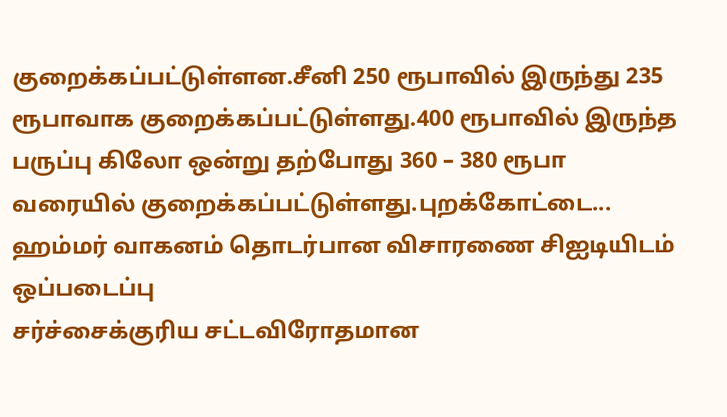குறைக்கப்பட்டுள்ளன.சீனி 250 ரூபாவில் இருந்து 235 ரூபாவாக குறைக்கப்பட்டுள்ளது.400 ரூபாவில் இருந்த பருப்பு கிலோ ஒன்று தற்போது 360 – 380 ரூபா வரையில் குறைக்கப்பட்டுள்ளது.புறக்கோட்டை...
ஹம்மர் வாகனம் தொடர்பான விசாரணை சிஐடியிடம் ஒப்படைப்பு
சர்ச்சைக்குரிய சட்டவிரோதமான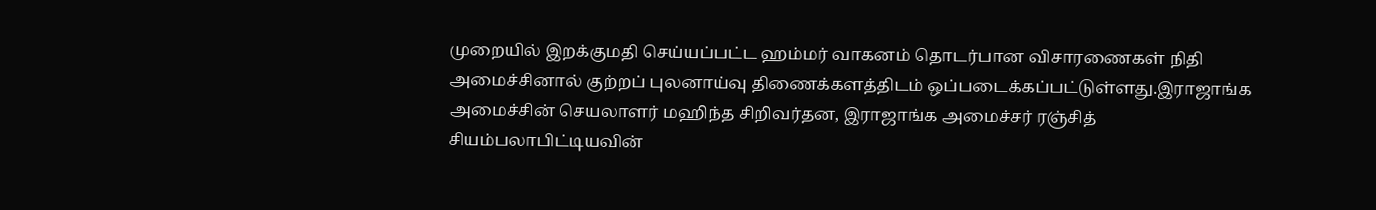முறையில் இறக்குமதி செய்யப்பட்ட ஹம்மர் வாகனம் தொடர்பான விசாரணைகள் நிதி அமைச்சினால் குற்றப் புலனாய்வு திணைக்களத்திடம் ஒப்படைக்கப்பட்டுள்ளது.இராஜாங்க அமைச்சின் செயலாளர் மஹிந்த சிறிவர்தன, இராஜாங்க அமைச்சர் ரஞ்சித் சியம்பலாபிட்டியவின்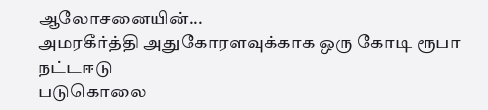ஆலோசனையின்...
அமரகீர்த்தி அதுகோரளவுக்காக ஒரு கோடி ரூபா நட்டஈடு
படுகொலை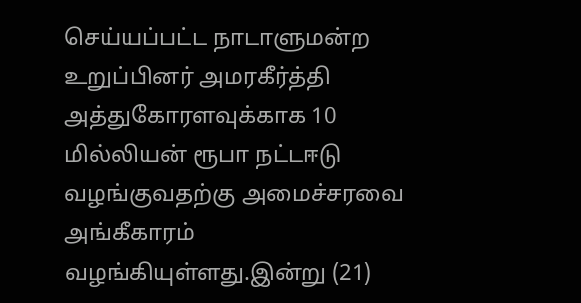செய்யப்பட்ட நாடாளுமன்ற உறுப்பினர் அமரகீர்த்தி அத்துகோரளவுக்காக 10 மில்லியன் ரூபா நட்டஈடு வழங்குவதற்கு அமைச்சரவை அங்கீகாரம் வழங்கியுள்ளது.இன்று (21)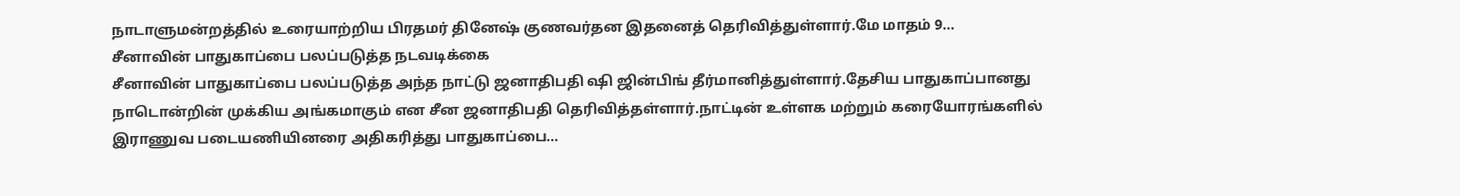நாடாளுமன்றத்தில் உரையாற்றிய பிரதமர் தினேஷ் குணவர்தன இதனைத் தெரிவித்துள்ளார்.மே மாதம் 9...
சீனாவின் பாதுகாப்பை பலப்படுத்த நடவடிக்கை
சீனாவின் பாதுகாப்பை பலப்படுத்த அந்த நாட்டு ஜனாதிபதி ஷி ஜின்பிங் தீர்மானித்துள்ளார்.தேசிய பாதுகாப்பானது நாடொன்றின் முக்கிய அங்கமாகும் என சீன ஜனாதிபதி தெரிவித்தள்ளார்.நாட்டின் உள்ளக மற்றும் கரையோரங்களில் இராணுவ படையணியினரை அதிகரித்து பாதுகாப்பை...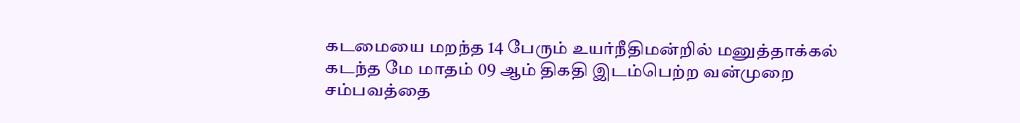கடமையை மறந்த 14 பேரும் உயர்நீதிமன்றில் மனுத்தாக்கல்
கடந்த மே மாதம் 09 ஆம் திகதி இடம்பெற்ற வன்முறை சம்பவத்தை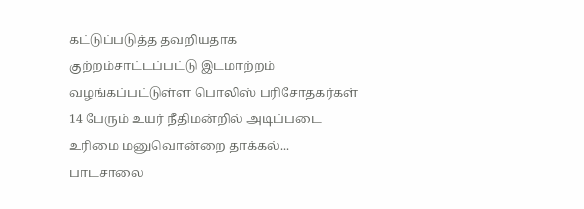கட்டுப்படுத்த தவறியதாக குற்றம்சாட்டப்பட்டு இடமாற்றம் வழங்கப்பட்டுள்ள பொலிஸ் பரிசோதகர்கள் 14 பேரும் உயர் நீதிமன்றில் அடிப்படை உரிமை மனுவொன்றை தாக்கல்...
பாடசாலை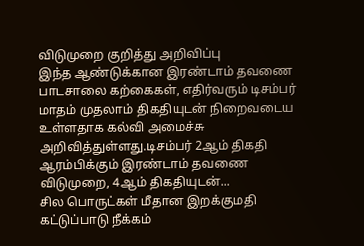விடுமுறை குறித்து அறிவிப்பு
இந்த ஆண்டுக்கான இரண்டாம் தவணை பாடசாலை கற்கைகள், எதிர்வரும் டிசம்பர் மாதம் முதலாம் திகதியுடன் நிறைவடைய உள்ளதாக கல்வி அமைச்சு அறிவித்துள்ளது.டிசம்பர் 2ஆம் திகதி ஆரம்பிக்கும் இரண்டாம் தவணை விடுமுறை, 4ஆம் திகதியுடன்...
சில பொருட்கள் மீதான இறக்குமதி கட்டுப்பாடு நீக்கம்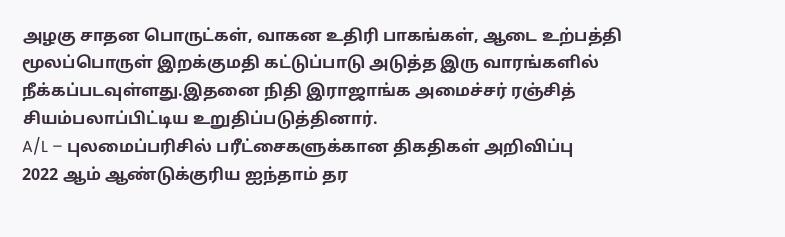அழகு சாதன பொருட்கள், வாகன உதிரி பாகங்கள், ஆடை உற்பத்தி மூலப்பொருள் இறக்குமதி கட்டுப்பாடு அடுத்த இரு வாரங்களில் நீக்கப்படவுள்ளது.இதனை நிதி இராஜாங்க அமைச்சர் ரஞ்சித் சியம்பலாப்பிட்டிய உறுதிப்படுத்தினார்.
A/L – புலமைப்பரிசில் பரீட்சைகளுக்கான திகதிகள் அறிவிப்பு
2022 ஆம் ஆண்டுக்குரிய ஐந்தாம் தர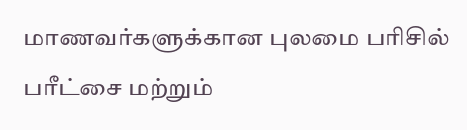மாணவர்களுக்கான புலமை பரிசில் பரீட்சை மற்றும்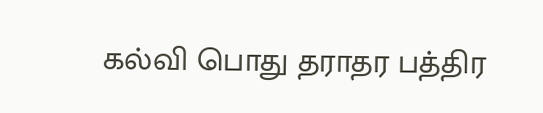கல்வி பொது தராதர பத்திர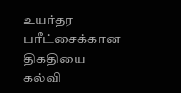உயர்தர பரீட்சைக்கான திகதியை கல்வி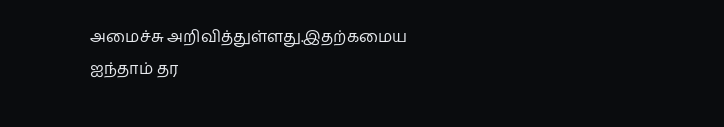அமைச்சு அறிவித்துள்ளது.இதற்கமைய ஐந்தாம் தர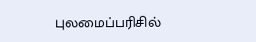புலமைப்பரிசில்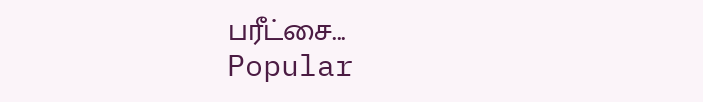பரீட்சை...
Popular